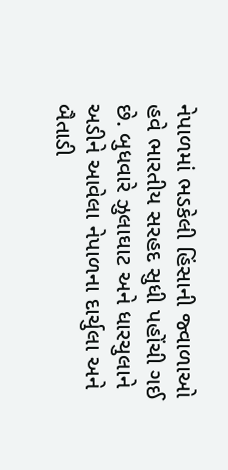નેપાળમાં ભડકેલી હિંસાની જ્વાળાઓ હવે ભારતીય સરહદ સુધી પહોંચી ગઈ છે. બુધવારે ઝુલાઘાટ અને ધારચુલાને અડીને આવેલા નેપાળના દાર્ચુલા અને બૈતાડી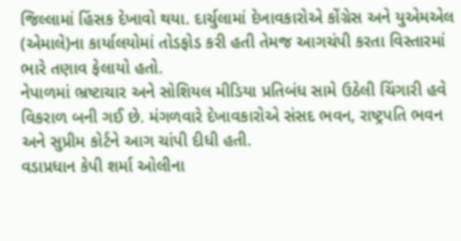જિલ્લામાં હિંસક દેખાવો થયા. દાર્ચુલામાં દેખાવકારોએ કોંગ્રેસ અને યુએમએલ (એમાલે)ના કાર્યાલયોમાં તોડફોડ કરી હતી તેમજ આગચંપી કરતા વિસ્તારમાં ભારે તણાવ ફેલાયો હતો.
નેપાળમાં ભ્રષ્ટાચાર અને સોશિયલ મીડિયા પ્રતિબંધ સામે ઉઠેલી ચિંગારી હવે વિકરાળ બની ગઈ છે. મંગળવારે દેખાવકારોએ સંસદ ભવન, રાષ્ટ્રપતિ ભવન અને સુપ્રીમ કોર્ટને આગ ચાંપી દીધી હતી.
વડાપ્રધાન કેપી શર્મા ઓલીના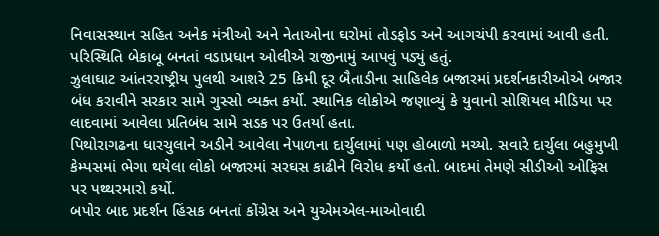નિવાસસ્થાન સહિત અનેક મંત્રીઓ અને નેતાઓના ઘરોમાં તોડફોડ અને આગચંપી કરવામાં આવી હતી. પરિસ્થિતિ બેકાબૂ બનતાં વડાપ્રધાન ઓલીએ રાજીનામું આપવું પડ્યું હતું.
ઝુલાઘાટ આંતરરાષ્ટ્રીય પુલથી આશરે 25 કિમી દૂર બૈતાડીના સાહિલેક બજારમાં પ્રદર્શનકારીઓએ બજાર બંધ કરાવીને સરકાર સામે ગુસ્સો વ્યક્ત કર્યો. સ્થાનિક લોકોએ જણાવ્યું કે યુવાનો સોશિયલ મીડિયા પર લાદવામાં આવેલા પ્રતિબંધ સામે સડક પર ઉતર્યા હતા.
પિથોરાગઢના ધારચુલાને અડીને આવેલા નેપાળના દાર્ચુલામાં પણ હોબાળો મચ્યો. સવારે દાર્ચુલા બહુમુખી કેમ્પસમાં ભેગા થયેલા લોકો બજારમાં સરઘસ કાઢીને વિરોધ કર્યો હતો. બાદમાં તેમણે સીડીઓ ઓફિસ પર પથ્થરમારો કર્યો.
બપોર બાદ પ્રદર્શન હિંસક બનતાં કોંગ્રેસ અને યુએમએલ-માઓવાદી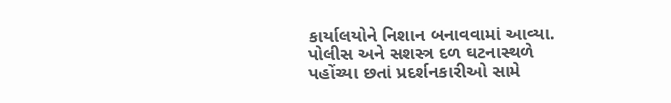કાર્યાલયોને નિશાન બનાવવામાં આવ્યા. પોલીસ અને સશસ્ત્ર દળ ઘટનાસ્થળે પહોંચ્યા છતાં પ્રદર્શનકારીઓ સામે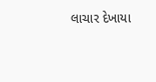લાચાર દેખાયા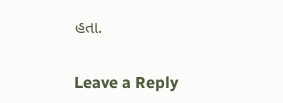હતા.

Leave a Reply